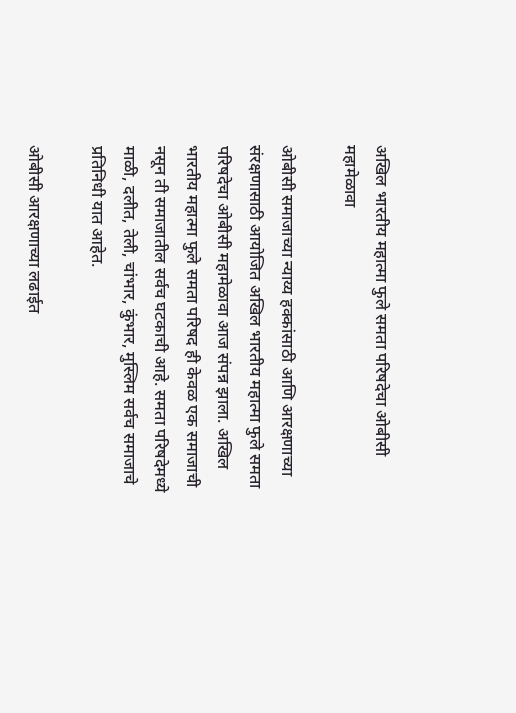अखिल भारतीय महात्मा फुले समता परिषदेचा ओबीसी महामेळावा

ओबीसी समाजाच्या न्याय्य हक्कांसाठी आणि आरक्षणाच्या संरक्षणासाठी आयोजित अखिल भारतीय महात्मा फुले समता परिषदेचा ओबीसी महामेळावा आज संपन्न झाला. अखिल भारतीय महात्मा फुले समता परिषद ही केवळ एक समाजाची नसून ती समाजातील सर्वच घटकाची आहे. समता परिषदेमध्ये माळी, दलीत, तेली, चांभार, कुंभार, मुस्लिम सर्वच समाजाचे प्रतिनिधी यात आहेत.

ओबीसी आरक्षणाच्या लढाईत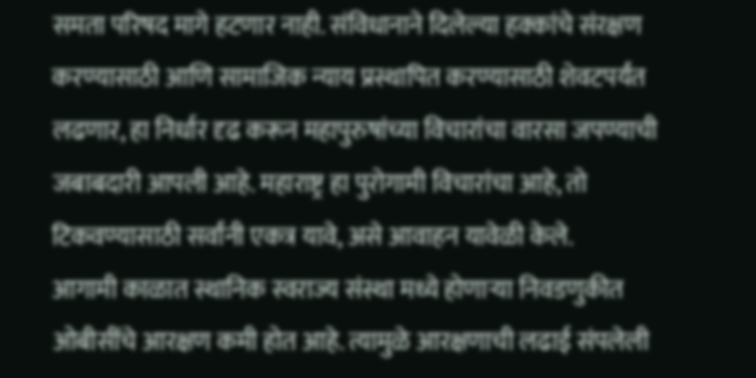समता परिषद मागे हटणार नाही. संविधानाने दिलेल्या हक्कांचे संरक्षण करण्यासाठी आणि सामाजिक न्याय प्रस्थापित करण्यासाठी शेवटपर्यंत लढणार, हा निर्धार दृढ करून महापुरुषांच्या विचारांचा वारसा जपण्याची जबाबदारी आपली आहे. महाराष्ट्र हा पुरोगामी विचारांचा आहे, तो टिकवण्यासाठी सर्वांनी एकत्र यावे, असे आवाहन यावेळी केले.
आगामी काळात स्थानिक स्वराज्य संस्था मध्ये होणाऱ्या निवडणुकीत ओबीसींचे आरक्षण कमी होत आहे. त्यामुळे आरक्षणाची लढाई संपलेली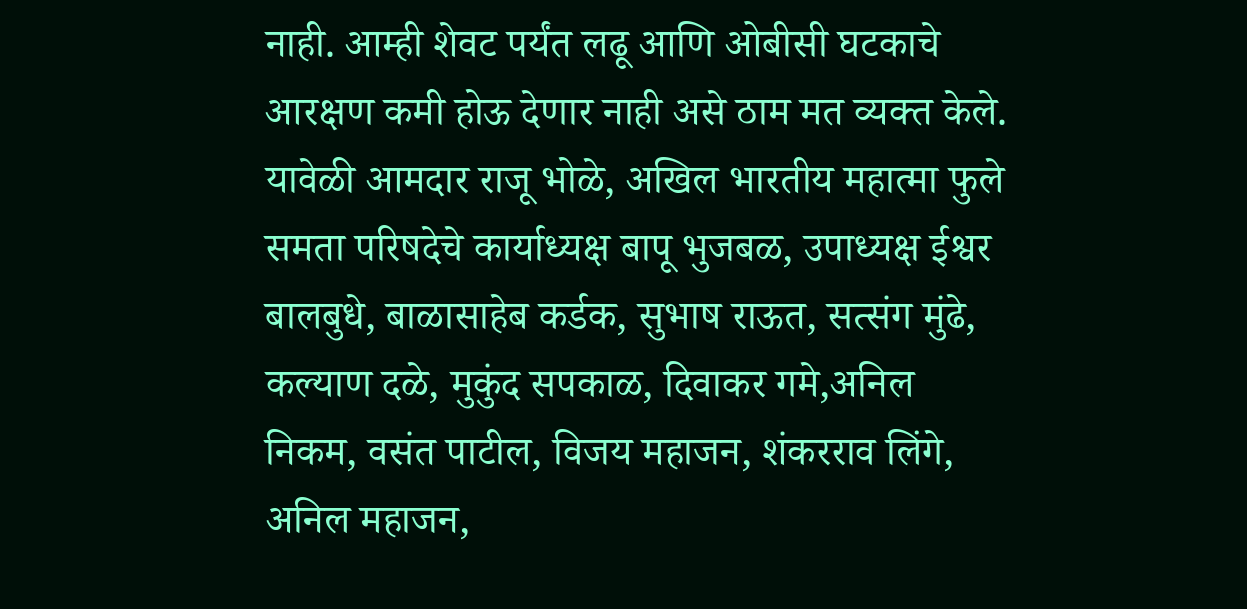नाही. आम्ही शेवट पर्यंत लढू आणि ओबीसी घटकाचे आरक्षण कमी होऊ देणार नाही असे ठाम मत व्यक्त केले.
यावेळी आमदार राजू भोळे, अखिल भारतीय महात्मा फुले समता परिषदेचे कार्याध्यक्ष बापू भुजबळ, उपाध्यक्ष ईश्वर बालबुधे, बाळासाहेब कर्डक, सुभाष राऊत, सत्संग मुंढे, कल्याण दळे, मुकुंद सपकाळ, दिवाकर गमे,अनिल निकम, वसंत पाटील, विजय महाजन, शंकरराव लिंगे, अनिल महाजन,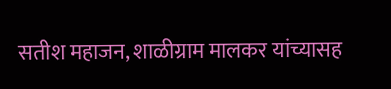सतीश महाजन, शाळीग्राम मालकर यांच्यासह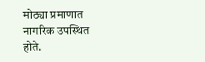मोठ्या प्रमाणात नागरिक उपस्थित होते.